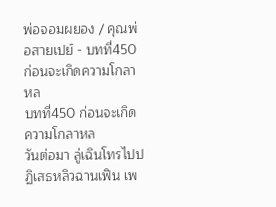พ่อจอมผยอง / คุณพ่อสายเปย์ - บทที่450 ก่อนจะเกิดความโกลาหล
บทที่450 ก่อนจะเกิดความโกลาหล
วันต่อมา ลู่เฉินโทรไปปฏิเสธหลิวฉานเฟิน เพ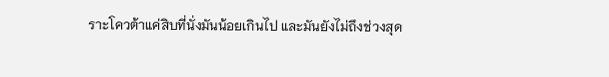ราะโควต้าแค่สิบที่นั่งมันน้อยเกินไป และมันยังไม่ถึงช่วงสุด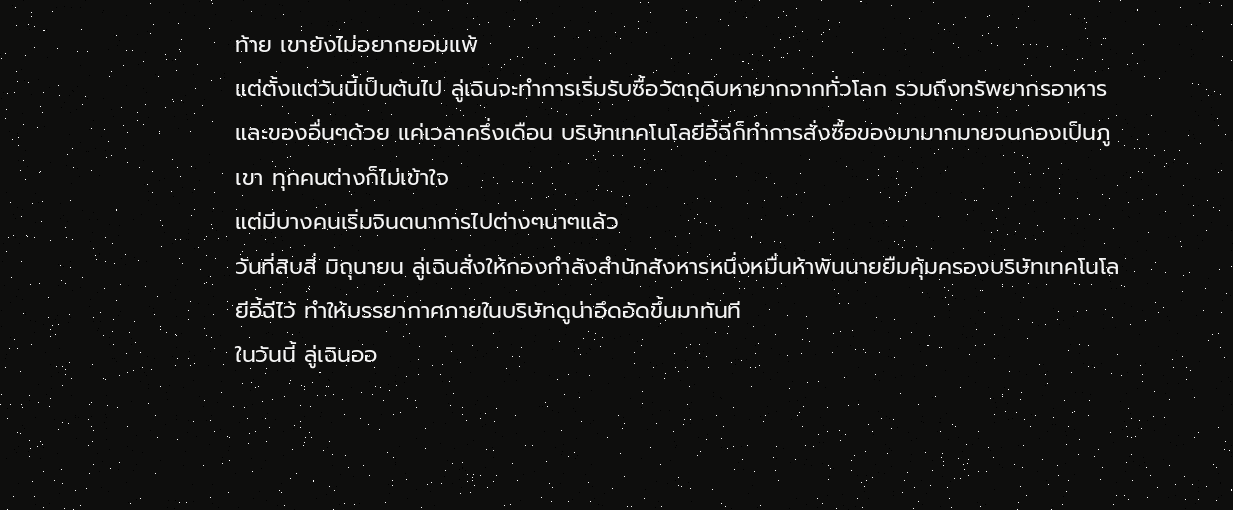ท้าย เขายังไม่อยากยอมแพ้
แต่ตั้งแต่วันนี้เป็นต้นไป ลู่เฉินจะทำการเริ่มรับซื้อวัตถุดิบหายากจากทั่วโลก รวมถึงทรัพยากรอาหารและของอื่นๆด้วย แค่เวลาครึ่งเดือน บริษัทเทคโนโลยีอี้ฉีก็ทำการสั่งซื้อของมามากมายจนกองเป็นภูเขา ทุกคนต่างก็ไม่เข้าใจ
แต่มีบางคนเริ่มจินตนาการไปต่างๆนาๆแล้ว
วันที่สิบสี่ มิถุนายน ลู่เฉินสั่งให้กองกำลังสำนักสังหารหนึ่งหมื่นห้าพันนายยืมคุ้มครองบริษัทเทคโนโลยีอี้ฉีไว้ ทำให้บรรยากาศภายในบริษัทดูน่าอึดอัดขึ้นมาทันที
ในวันนี้ ลู่เฉินออ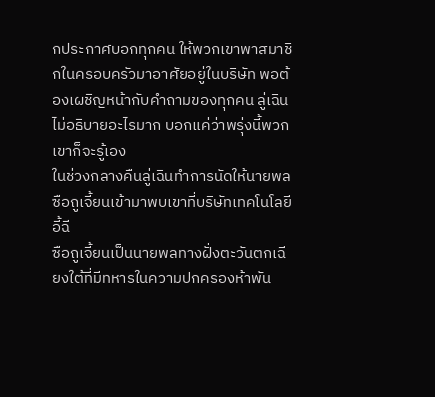กประกาศบอกทุกคน ให้พวกเขาพาสมาชิกในครอบครัวมาอาศัยอยู่ในบริษัท พอต้องเผชิญหน้ากับคำถามของทุกคน ลู่เฉินไม่อธิบายอะไรมาก บอกแค่ว่าพรุ่งนี้พวกเขาก็จะรู้เอง
ในช่วงกลางคืนลู่เฉินทำการนัดให้นายพลซือถูเจี้ยนเข้ามาพบเขาที่บริษัทเทคโนโลยีอี้ฉี
ซือถูเจี้ยนเป็นนายพลทางฝั่งตะวันตกเฉียงใต้ที่มีทหารในความปกครองห้าพัน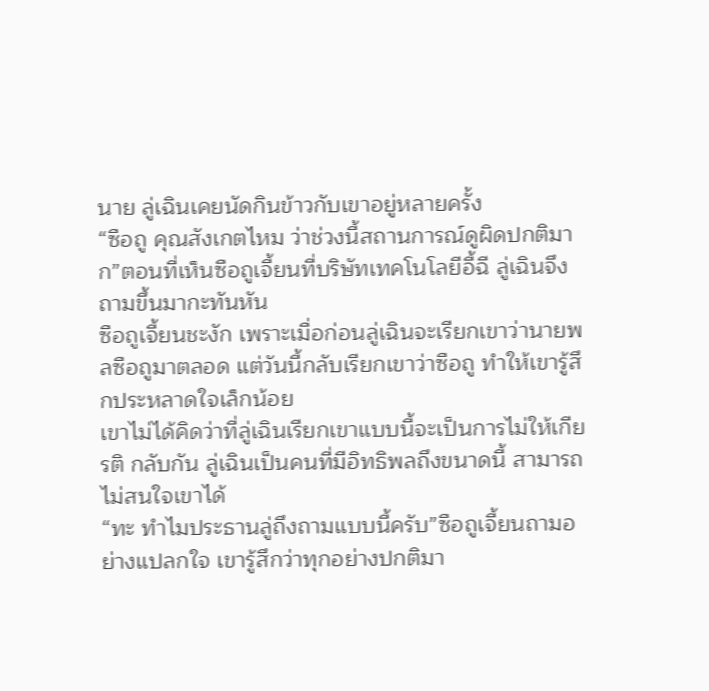นาย ลู่เฉินเคยนัดกินข้าวกับเขาอยู่หลายครั้ง
“ซือถู คุณสังเกตไหม ว่าช่วงนี้สถานการณ์ดูผิดปกติมาก”ตอนที่เห็นซือถูเจี้ยนที่บริษัทเทคโนโลยีอี้ฉี ลู่เฉินจึงถามขึ้นมากะทันหัน
ซือถูเจี้ยนชะงัก เพราะเมื่อก่อนลู่เฉินจะเรียกเขาว่านายพลซือถูมาตลอด แต่วันนี้กลับเรียกเขาว่าซือถู ทำให้เขารู้สึกประหลาดใจเล็กน้อย
เขาไม่ได้คิดว่าที่ลู่เฉินเรียกเขาแบบนี้จะเป็นการไม่ให้เกียรติ กลับกัน ลู่เฉินเป็นคนที่มีอิทธิพลถึงขนาดนี้ สามารถไม่สนใจเขาได้
“ทะ ทำไมประธานลู่ถึงถามแบบนี้ครับ”ซือถูเจี้ยนถามอย่างแปลกใจ เขารู้สึกว่าทุกอย่างปกติมา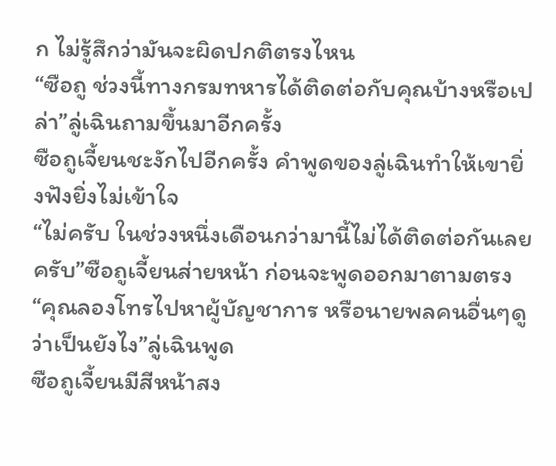ก ไม่รู้สึกว่ามันจะผิดปกติตรงไหน
“ซือถู ช่วงนี้ทางกรมทหารได้ติดต่อกับคุณบ้างหรือเปล่า”ลู่เฉินถามขึ้นมาอีกครั้ง
ซือถูเจี้ยนชะงักไปอีกครั้ง คำพูดของลู่เฉินทำให้เขายิ่งฟังยิ่งไม่เข้าใจ
“ไม่ครับ ในช่วงหนึ่งเดือนกว่ามานี้ไม่ได้ติดต่อกันเลยครับ”ซือถูเจี้ยนส่ายหน้า ก่อนจะพูดออกมาตามตรง
“คุณลองโทรไปหาผู้บัญชาการ หรือนายพลคนอื่นๆดู ว่าเป็นยังไง”ลู่เฉินพูด
ซือถูเจี้ยนมีสีหน้าสง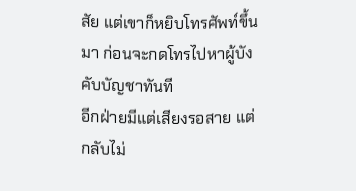สัย แต่เขาก็หยิบโทรศัพท์ขึ้นมา ก่อนจะกดโทรไปหาผู้บังคับบัญชาทันที
อีกฝ่ายมีแต่เสียงรอสาย แต่กลับไม่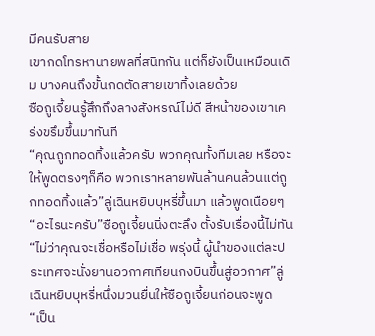มีคนรับสาย
เขากดโทรหานายพลที่สนิทกัน แต่ก็ยังเป็นเหมือนเดิม บางคนถึงขั้นกดตัดสายเขาทิ้งเลยด้วย
ซือถูเจี้ยนรู้สึกถึงลางสังหรณ์ไม่ดี สีหน้าของเขาเคร่งขรึมขึ้นมาทันที
“คุณถูกทอดทิ้งแล้วครับ พวกคุณทั้งทีมเลย หรือจะให้พูดตรงๆก็คือ พวกเราหลายพันล้านคนล้วนแต่ถูกทอดทิ้งแล้ว”ลู่เฉินหยิบบุหรี่ขึ้นมา แล้วพูดเนือยๆ
“อะไรนะครับ”ซือถูเจี้ยนนิ่งตะลึง ตั้งรับเรื่องนี้ไม่ทัน
“ไม่ว่าคุณจะเชื่อหรือไม่เชื่อ พรุ่งนี้ ผู้นำของแต่ละประเทศจะนั่งยานอวกาศเทียนกงบินขึ้นสู่อวกาศ”ลู่เฉินหยิบบุหรี่หนึ่งมวนยื่นให้ซือถูเจี้ยนก่อนจะพูด
“เป็น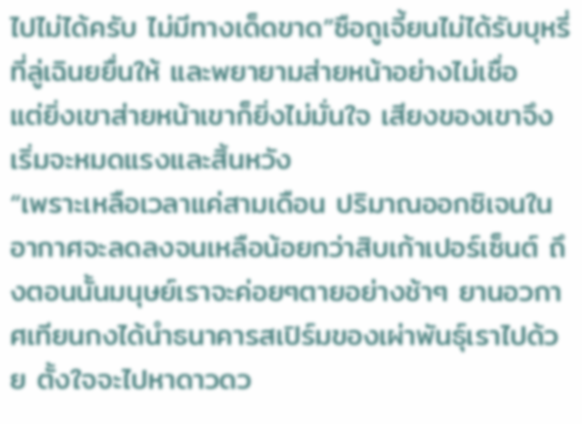ไปไม่ได้ครับ ไม่มีทางเด็ดขาด”ซือถูเจี้ยนไม่ได้รับบุหรี่ที่ลู่เฉินยยื่นให้ และพยายามส่ายหน้าอย่างไม่เชื่อ
แต่ยิ่งเขาส่ายหน้าเขาก็ยิ่งไม่มั่นใจ เสียงของเขาจึงเริ่มจะหมดแรงและสิ้นหวัง
“เพราะเหลือเวลาแค่สามเดือน ปริมาณออกซิเจนในอากาศจะลดลงจนเหลือน้อยกว่าสิบเก้าเปอร์เซ็นต์ ถึงตอนนั้นมนุษย์เราจะค่อยๆตายอย่างช้าๆ ยานอวกาศเทียนกงได้นำธนาคารสเปิร์มของเผ่าพันธุ์เราไปด้วย ตั้งใจจะไปหาดาวดว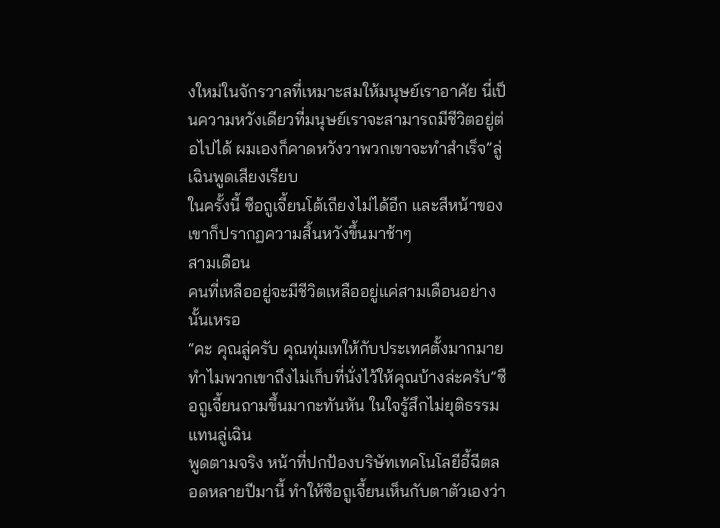งใหม่ในจักรวาลที่เหมาะสมให้มนุษย์เราอาศัย นี่เป็นความหวังเดียวที่มนุษย์เราจะสามารถมีชีวิตอยู่ต่อไปได้ ผมเองก็คาดหวังวาพวกเขาจะทำสำเร็จ”ลู่เฉินพูดเสียงเรียบ
ในครั้งนี้ ซือถูเจี้ยนโต้เถียงไม่ได้อีก และสีหน้าของเขาก็ปรากฏความสิ้นหวังขึ้นมาช้าๆ
สามเดือน
คนที่เหลืออยู่จะมีชีวิตเหลืออยู่แค่สามเดือนอย่างนั้นเหรอ
“คะ คุณลู่ครับ คุณทุ่มเทให้กับประเทศตั้งมากมาย ทำไมพวกเขาถึงไม่เก็บที่นั่งไว้ให้คุณบ้างล่ะครับ”ซือถูเจี้ยนถามขึ้นมากะทันหัน ในใจรู้สึกไม่ยุติธรรมแทนลู่เฉิน
พูดตามจริง หน้าที่ปกป้องบริษัทเทคโนโลยีอี้ฉีตลอดหลายปีมานี้ ทำให้ซือถูเจี้ยนเห็นกับตาตัวเองว่า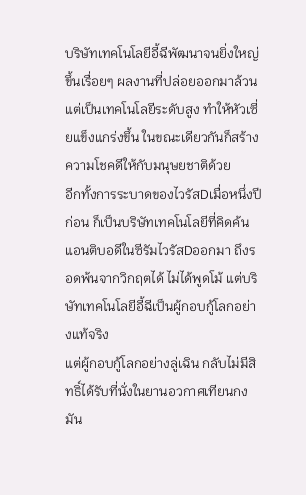บริษัทเทคโนโลยีอี้ฉีพัฒนาจนยิ่งใหญ่ขึ้นเรื่อยๆ ผลงานที่ปล่อยออกมาล้วนแต่เป็นเทคโนโลยีระดับสูง ทำให้หัวเซี่ยแข็งแกร่งขึ้น ในขณะเดียวกันก็สร้างความโชคดีให้กับมนุษยชาติด้วย
อีกทั้งการระบาดของไวรัสDเมื่อหนึ่งปีก่อน ก็เป็นบริษัทเทคโนโลยีที่คิดค้นแอนติบอดีในซีรัมไวรัสDออกมา ถึงรอดพ้นจากวิกฤตได้ ไม่ได้พูดโม้ แต่บริษัทเทคโนโลยีอี้ฉีเป็นผู้กอบกู้โลกอย่างแท้จริง
แต่ผู้กอบกู้โลกอย่างลู่เฉิน กลับไม่มีสิทธิ์ได้รับที่นั่งในยานอวกาศเทียนกง มัน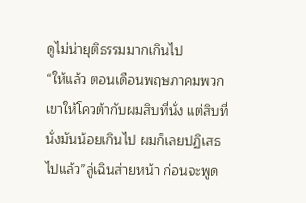ดูไม่น่ายุติธรรมมากเกินไป
“ให้แล้ว ตอนเดือนพฤษภาคมพวกเขาให้โควต้ากับผมสิบที่นั่ง แต่สิบที่นั่งมันน้อยเกินไป ผมก็เลยปฏิเสธไปแล้ว”ลู่เฉินส่ายหน้า ก่อนจะพูด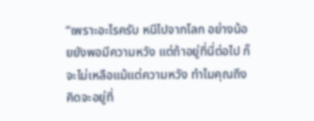“เพราะอะไรครับ หนีไปจากโลก อย่างน้อยยังพอมีความหวัง แต่ถ้าอยู่ที่นี่ต่อไป ก็จะไม่เหลือแม้แต่ความหวัง ทำไมคุณถึงคิดจะอยู่ที่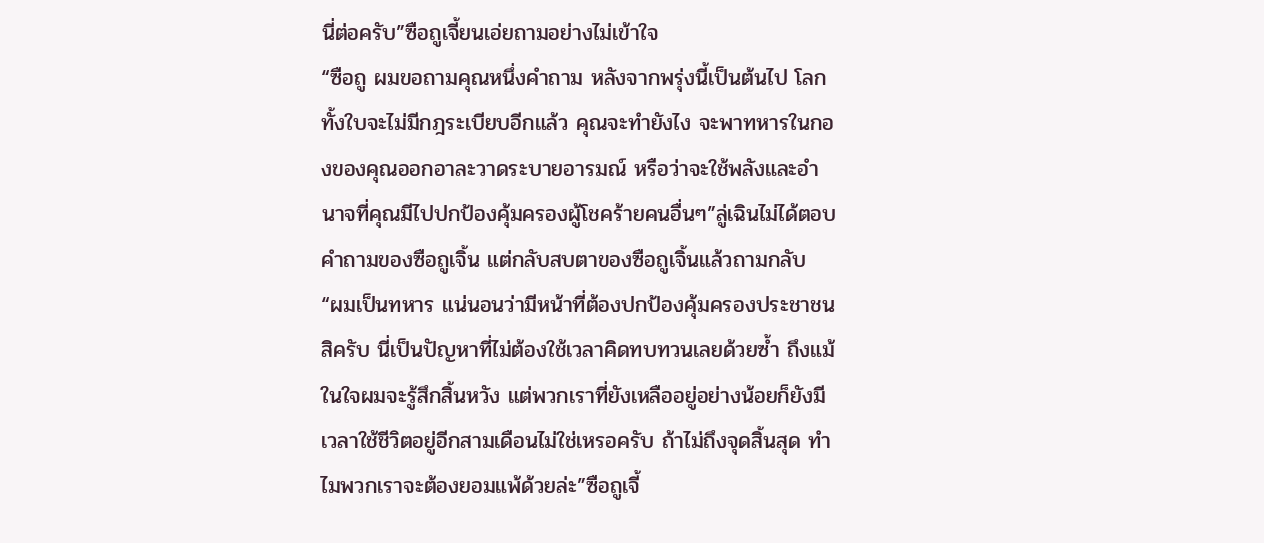นี่ต่อครับ”ซือถูเจี้ยนเอ่ยถามอย่างไม่เข้าใจ
“ซือถู ผมขอถามคุณหนึ่งคำถาม หลังจากพรุ่งนี้เป็นต้นไป โลกทั้งใบจะไม่มีกฎระเบียบอีกแล้ว คุณจะทำยังไง จะพาทหารในกองของคุณออกอาละวาดระบายอารมณ์ หรือว่าจะใช้พลังและอำนาจที่คุณมีไปปกป้องคุ้มครองผู้โชคร้ายคนอื่นๆ”ลู่เฉินไม่ได้ตอบคำถามของซือถูเจิ้น แต่กลับสบตาของซือถูเจิ้นแล้วถามกลับ
“ผมเป็นทหาร แน่นอนว่ามีหน้าที่ต้องปกป้องคุ้มครองประชาชนสิครับ นี่เป็นปัญหาที่ไม่ต้องใช้เวลาคิดทบทวนเลยด้วยซ้ำ ถึงแม้ในใจผมจะรู้สึกสิ้นหวัง แต่พวกเราที่ยังเหลืออยู่อย่างน้อยก็ยังมีเวลาใช้ชีวิตอยู่อีกสามเดือนไม่ใช่เหรอครับ ถ้าไม่ถึงจุดสิ้นสุด ทำไมพวกเราจะต้องยอมแพ้ด้วยล่ะ”ซือถูเจี้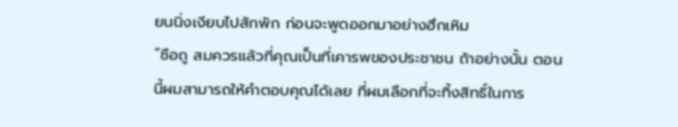ยนนิ่งเงียบไปสักพัก ก่อนจะพูดออกมาอย่างฮึกเหิม
“ซือถู สมควรแล้วที่คุณเป็นที่เคารพของประชาชน ถ้าอย่างนั้น ตอนนี้ผมสามารถให้คำตอบคุณได้เลย ที่ผมเลือกที่จะทิ้งสิทธิ์ในการ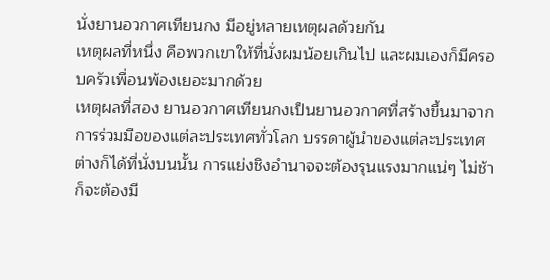นั่งยานอวกาศเทียนกง มีอยู่หลายเหตุผลด้วยกัน
เหตุผลที่หนึ่ง คือพวกเขาให้ที่นั่งผมน้อยเกินไป และผมเองก็มีครอบครัวเพื่อนพ้องเยอะมากด้วย
เหตุผลที่สอง ยานอวกาศเทียนกงเป็นยานอวกาศที่สร้างขึ้นมาจากการร่วมมือของแต่ละประเทศทั่วโลก บรรดาผู้นำของแต่ละประเทศต่างก็ได้ที่นั่งบนนั้น การแย่งชิงอำนาจจะต้องรุนแรงมากแน่ๆ ไม่ช้าก็จะต้องมี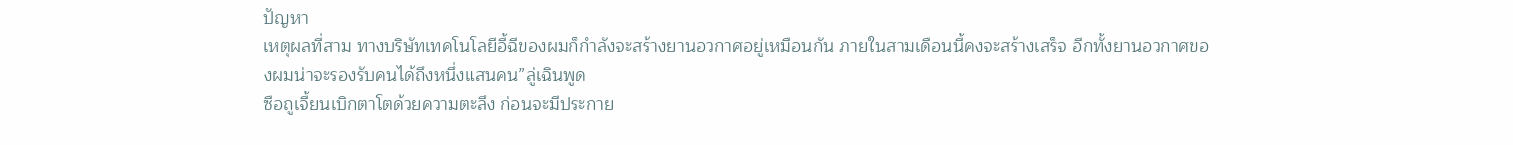ปัญหา
เหตุผลที่สาม ทางบริษัทเทคโนโลยีอี้ฉีของผมก็กำลังจะสร้างยานอวกาศอยู่เหมือนกัน ภายในสามเดือนนี้คงจะสร้างเสร็จ อีกทั้งยานอวกาศของผมน่าจะรองรับคนได้ถึงหนึ่งแสนคน”ลู่เฉินพูด
ซือถูเจี้ยนเบิกตาโตด้วยความตะลึง ก่อนจะมีประกาย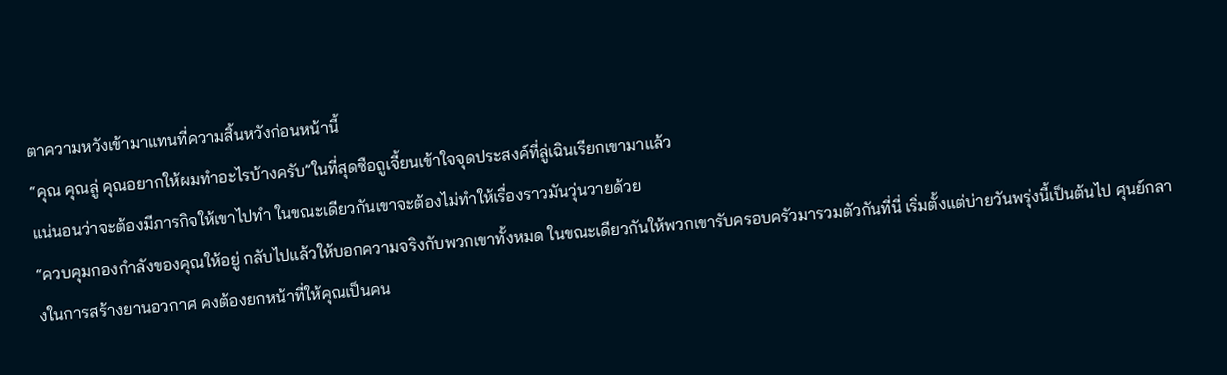ตาความหวังเข้ามาแทนที่ความสิ้นหวังก่อนหน้านี้
“คุณ คุณลู่ คุณอยากให้ผมทำอะไรบ้างครับ”ในที่สุดซือถูเจี้ยนเข้าใจจุดประสงค์ที่ลู่เฉินเรียกเขามาแล้ว
แน่นอนว่าจะต้องมีภารกิจให้เขาไปทำ ในขณะเดียวกันเขาจะต้องไม่ทำให้เรื่องราวมันวุ่นวายด้วย
“ควบคุมกองกำลังของคุณให้อยู่ กลับไปแล้วให้บอกความจริงกับพวกเขาทั้งหมด ในขณะเดียวกันให้พวกเขารับครอบครัวมารวมตัวกันที่นี่ เริ่มตั้งแต่บ่ายวันพรุ่งนี้เป็นต้นไป ศุนย์กลางในการสร้างยานอวกาศ คงต้องยกหน้าที่ให้คุณเป็นคน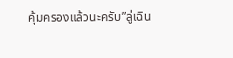คุ้มครองแล้วนะครับ”ลู่เฉิน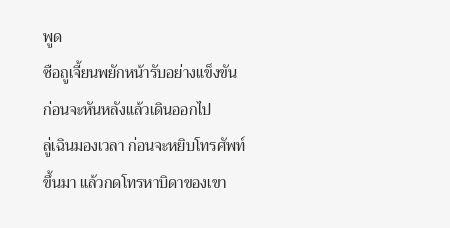พูด
ซือถูเจี้ยนพยักหน้ารับอย่างแข็งขัน ก่อนจะหันหลังแล้วเดินออกไป
ลู่เฉินมองเวลา ก่อนจะหยิบโทรศัพท์ขึ้นมา แล้วกดโทรหาบิดาของเขา